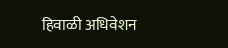हिवाळी अधिवेशन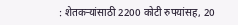: शेतकऱ्यांसाठी 2200 कोटी रुपयांसह, 20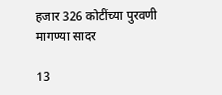हजार 326 कोटींच्या पुरवणी मागण्या सादर

13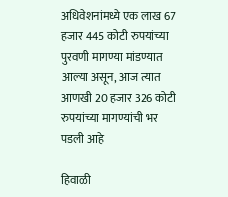अधिवेशनांमध्ये एक लाख 67 हजार 445 कोटी रुपयांच्या पुरवणी मागण्या मांडण्यात आल्या असून, आज त्यात आणखी 20 हजार 326 कोटी रुपयांच्या मागण्यांची भर पडली आहे

हिवाळी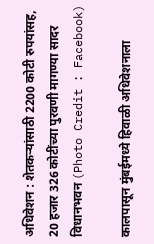अधिवेशन : शेतकऱ्यांसाठी 2200 कोटी रुपयांसह, 20 हजार 326 कोटींच्या पुरवणी मागण्या सादर
विधानभवन (Photo Credit : Facebook)

कालपासून मुंबईमध्ये हिवाळी अधिवेशनाला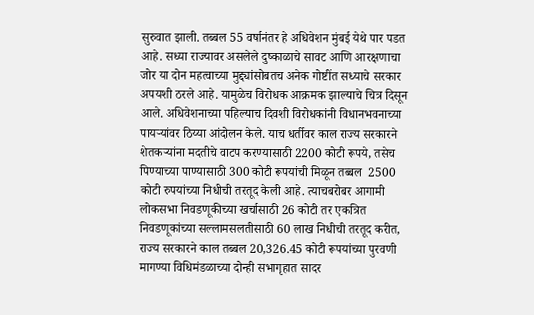सुरुवात झाली. तब्बल 55 वर्षानंतर हे अधिवेशन मुंबई येथे पार पडत आहे. सध्या राज्यावर असलेले दुष्काळाचे सावट आणि आरक्षणाचा जोर या दोन महत्वाच्या मुद्द्यांसोबतच अनेक गोष्टींत सध्याचे सरकार अपयशी ठरले आहे. यामुळेच विरोधक आक्रमक झाल्याचे चित्र दिसून आले. अधिवेशनाच्या पहिल्याच दिवशी विरोधकांनी विधानभवनाच्या पायऱ्यांवर ठिय्या आंदोलन केले. याच धर्तीवर काल राज्य सरकारने शेतकऱ्यांना मदतीचे वाटप करण्यासाठी 2200 कोटी रूपये, तसेच पिण्याच्या पाण्यासाठी 300 कोटी रूपयांची मिळून तब्बल  2500 कोटी रुपयांच्या निधीची तरतूद केली आहे. त्याचबरोबर आगामी लोकसभा निवडणूकीच्या खर्चासाठी 26 कोटी तर एकत्रित निवडणूकांच्या सल्लामसलतीसाठी 60 लाख निधीची तरतूद करीत, राज्य सरकारने काल तब्बल 20,326.45 कोटी रूपयांच्या पुरवणी मागण्या विधिमंडळाच्या दोन्ही सभागृहात सादर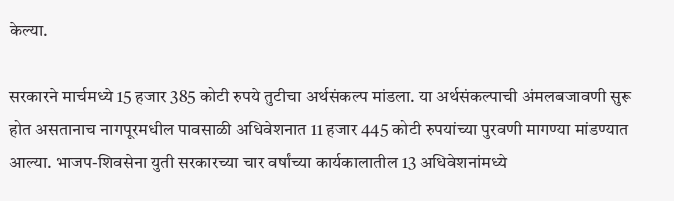केल्या.

सरकारने मार्चमध्ये 15 हजार 385 कोटी रुपये तुटीचा अर्थसंकल्प मांडला. या अर्थसंकल्पाची अंमलबजावणी सुरू होत असतानाच नागपूरमधील पावसाळी अधिवेशनात 11 हजार 445 कोटी रुपयांच्या पुरवणी मागण्या मांडण्यात आल्या. भाजप-शिवसेना युती सरकारच्या चार वर्षांच्या कार्यकालातील 13 अधिवेशनांमध्ये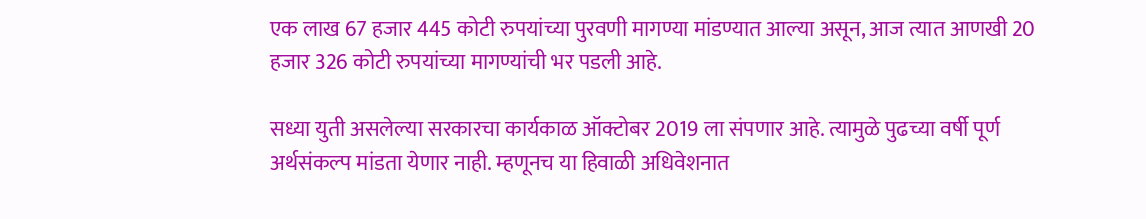एक लाख 67 हजार 445 कोटी रुपयांच्या पुरवणी मागण्या मांडण्यात आल्या असून, आज त्यात आणखी 20 हजार 326 कोटी रुपयांच्या मागण्यांची भर पडली आहे.

सध्या युती असलेल्या सरकारचा कार्यकाळ ऑक्टोबर 2019 ला संपणार आहे. त्यामुळे पुढच्या वर्षी पूर्ण अर्थसंकल्प मांडता येणार नाही. म्हणूनच या हिवाळी अधिवेशनात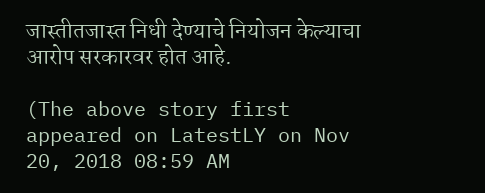जास्तीतजास्त निधी देण्याचे नियोजन केल्याचा आरोप सरकारवर होत आहे.

(The above story first appeared on LatestLY on Nov 20, 2018 08:59 AM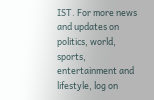IST. For more news and updates on politics, world, sports, entertainment and lifestyle, log on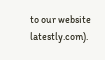to our website latestly.com).